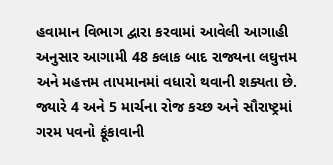હવામાન વિભાગ દ્વારા કરવામાં આવેલી આગાહી અનુસાર આગામી 48 કલાક બાદ રાજ્યના લઘુત્તમ અને મહત્તમ તાપમાનમાં વધારો થવાની શક્યતા છે. જ્યારે 4 અને 5 માર્ચના રોજ કચ્છ અને સૌરાષ્ટ્રમાં ગરમ પવનો ફૂંકાવાની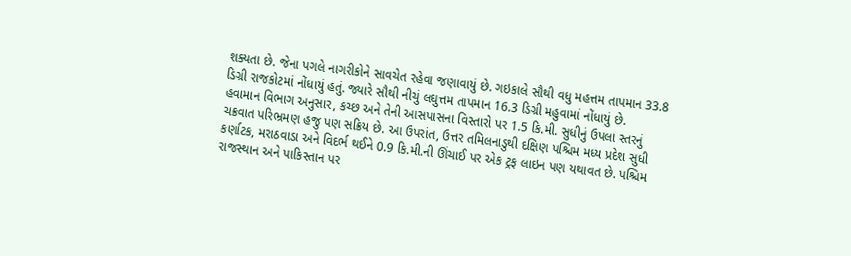શક્યતા છે. જેના પગલે નાગરીકોને સાવચેત રહેવા જણાવાયું છે. ગઇકાલે સૌથી વધુ મહત્તમ તાપમાન 33.8 ડિગ્રી રાજકોટમાં નોંધાયું હતું. જ્યારે સૌથી નીચું લઘુત્તમ તાપમાન 16.3 ડિગ્રી મહુવામાં નોંધાયું છે.
હવામાન વિભાગ અનુસાર, કચ્છ અને તેની આસપાસના વિસ્તારો પર 1.5 કિ.મી. સુધીનું ઉપલા સ્તરનું ચક્રવાત પરિભ્રમણ હજુ પણ સક્રિય છે. આ ઉપરાંત, ઉત્તર તમિલનાડુથી દક્ષિણ પશ્ચિમ મધ્ય પ્રદેશ સુધી કર્ણાટક, મરાઠવાડા અને વિદર્ભ થઈને 0.9 કિ.મી.ની ઊંચાઈ પર એક ટ્રફ લાઇન પણ યથાવત છે. પશ્ચિમ રાજસ્થાન અને પાકિસ્તાન પર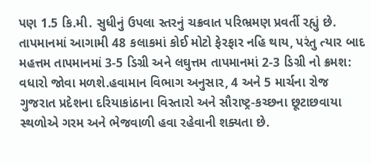પણ 1.5 કિ.મી. સુધીનું ઉપલા સ્તરનું ચક્રવાત પરિભ્રમણ પ્રવર્તી રહ્યું છે.
તાપમાનમાં આગામી 48 કલાકમાં કોઈ મોટો ફેરફાર નહિ થાય, પરંતુ ત્યાર બાદ મહત્તમ તાપમાનમાં 3-5 ડિગ્રી અને લઘુત્તમ તાપમાનમાં 2-3 ડિગ્રી નો ક્રમશ: વધારો જોવા મળશે.હવામાન વિભાગ અનુસાર, 4 અને 5 માર્ચના રોજ ગુજરાત પ્રદેશના દરિયાકાંઠાના વિસ્તારો અને સૌરાષ્ટ્ર-કચ્છના છૂટાછવાયા સ્થળોએ ગરમ અને ભેજવાળી હવા રહેવાની શક્યતા છે.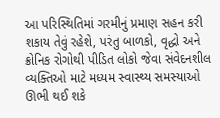આ પરિસ્થિતિમાં ગરમીનું પ્રમાણ સહન કરી શકાય તેવું રહેશે, પરંતુ બાળકો, વૃદ્ધો અને ક્રોનિક રોગોથી પીડિત લોકો જેવા સંવેદનશીલ વ્યક્તિઓ માટે મધ્યમ સ્વાસ્થ્ય સમસ્યાઓ ઊભી થઈ શકે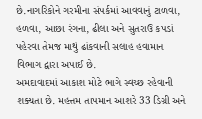છે.નાગરિકોને ગરમીના સંપર્કમાં આવવાનું ટાળવા, હળવા, આછા રંગના, ઢીલા અને સુતરાઉ કપડાં પહેરવા તેમજ માથું ઢાંકવાની સલાહ હવામાન વિભાગ દ્વારા અપાઈ છે.
અમદાવાદમાં આકાશ મોટે ભાગે સ્વચ્છ રહેવાની શક્યતા છે. મહત્તમ તાપમાન આશરે 33 ડિગ્રી અને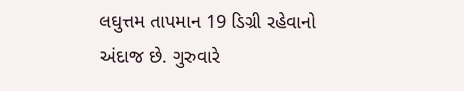લઘુત્તમ તાપમાન 19 ડિગ્રી રહેવાનો અંદાજ છે. ગુરુવારે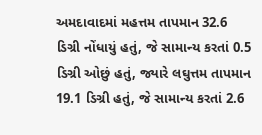અમદાવાદમાં મહત્તમ તાપમાન 32.6 ડિગ્રી નોંધાયું હતું, જે સામાન્ય કરતાં 0.5 ડિગ્રી ઓછું હતું, જ્યારે લઘુત્તમ તાપમાન 19.1 ડિગ્રી હતું, જે સામાન્ય કરતાં 2.6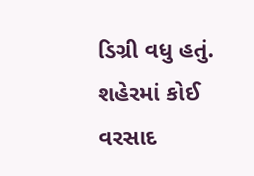ડિગ્રી વધુ હતું. શહેરમાં કોઈ વરસાદ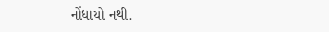નોંધાયો નથી.